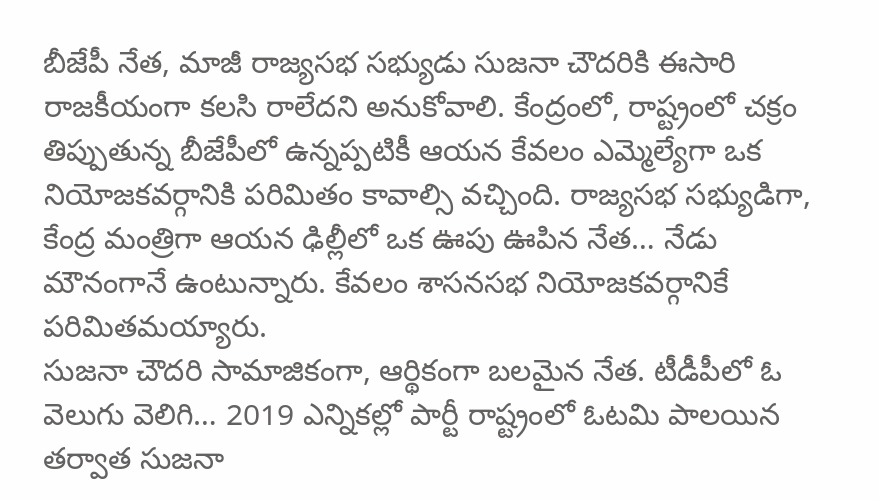బీజేపీ నేత, మాజీ రాజ్యసభ సభ్యుడు సుజనా చౌదరికి ఈసారి రాజకీయంగా కలసి రాలేదని అనుకోవాలి. కేంద్రంలో, రాష్ట్రంలో చక్రం తిప్పుతున్న బీజేపీలో ఉన్నప్పటికీ ఆయన కేవలం ఎమ్మెల్యేగా ఒక నియోజకవర్గానికి పరిమితం కావాల్సి వచ్చింది. రాజ్యసభ సభ్యుడిగా, కేంద్ర మంత్రిగా ఆయన ఢిల్లీలో ఒక ఊపు ఊపిన నేత… నేడు మౌనంగానే ఉంటున్నారు. కేవలం శాసనసభ నియోజకవర్గానికే పరిమితమయ్యారు.
సుజనా చౌదరి సామాజికంగా, ఆర్థికంగా బలమైన నేత. టీడీపీలో ఓ వెలుగు వెలిగి… 2019 ఎన్నికల్లో పార్టీ రాష్ట్రంలో ఓటమి పాలయిన తర్వాత సుజనా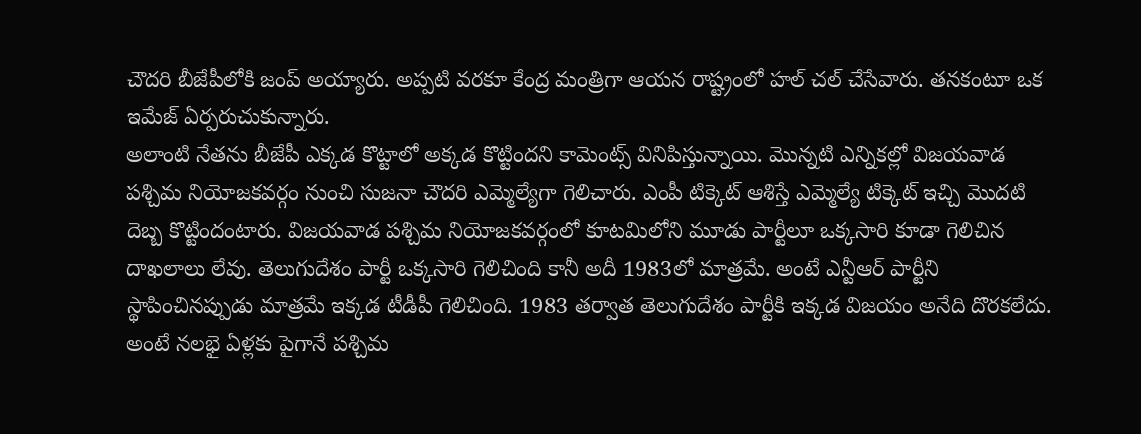చౌదరి బీజేపీలోకి జంప్ అయ్యారు. అప్పటి వరకూ కేంద్ర మంత్రిగా ఆయన రాష్ట్రంలో హల్ చల్ చేసేవారు. తనకంటూ ఒక ఇమేజ్ ఏర్పరుచుకున్నారు.
అలాంటి నేతను బీజేపీ ఎక్కడ కొట్టాలో అక్కడ కొట్టిందని కామెంట్స్ వినిపిస్తున్నాయి. మొన్నటి ఎన్నికల్లో విజయవాడ పశ్చిమ నియోజకవర్గం నుంచి సుజనా చౌదరి ఎమ్మెల్యేగా గెలిచారు. ఎంపీ టిక్కెట్ ఆశిస్తే ఎమ్మెల్యే టిక్కెట్ ఇచ్చి మొదటి దెబ్బ కొట్టిందంటారు. విజయవాడ పశ్చిమ నియోజకవర్గంలో కూటమిలోని మూడు పార్టీలూ ఒక్కసారి కూడా గెలిచిన దాఖలాలు లేవు. తెలుగుదేశం పార్టీ ఒక్కసారి గెలిచింది కానీ అదీ 1983లో మాత్రమే. అంటే ఎన్టీఆర్ పార్టీని స్థాపించినప్పుడు మాత్రమే ఇక్కడ టీడీపీ గెలిచింది. 1983 తర్వాత తెలుగుదేశం పార్టీకి ఇక్కడ విజయం అనేది దొరకలేదు. అంటే నలభై ఏళ్లకు పైగానే పశ్చిమ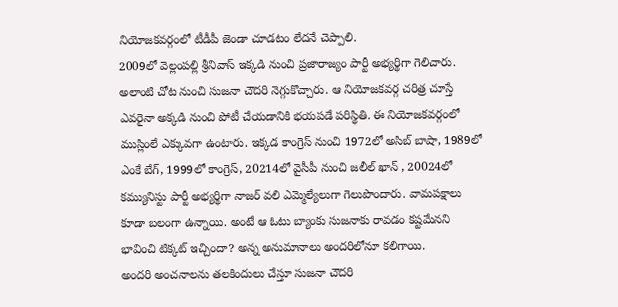నియోజకవర్గంలో టీడీపీ జెండా చూడటం లేదనే చెప్పాలి.
2009లో వెల్లంపల్లి శ్రీనివాస్ ఇక్కడి నుంచి ప్రజారాజ్యం పార్టీ అభ్యర్థిగా గెలిచారు. అలాంటి చోట నుంచి సుజనా చౌదరి నెగ్గుకొచ్చారు. ఆ నియోజకవర్గ చరిత్ర చూస్తే ఎవరైనా అక్కడి నుంచి పోటీ చేయడానికి భయపడే పరిస్థితి. ఈ నియోజకవర్గంలో ముస్లింలే ఎక్కువగా ఉంటారు. ఇక్కడ కాంగ్రెస్ నుంచి 1972లో అసిబ్ బాషా, 1989లో ఎంకే బేగ్, 1999లో కాంగ్రెస్, 20214లో వైసీపీ నుంచి జలీల్ ఖాన్ , 20024లో కమ్యునిస్టు పార్టీ అభ్యర్థిగా నాజర్ వలి ఎమ్మెల్యేలుగా గెలుపొందారు. వామపక్షాలు కూడా బలంగా ఉన్నాయి. అంటే ఆ ఓటు బ్యాంకు సుజనాకు రావడం కష్టమేనని భావించి టిక్కట్ ఇచ్చిందా? అన్న అనుమానాలు అందరిలోనూ కలిగాయి.
అందరి అంచనాలను తలకిందులు చేస్తూ సుజనా చౌదరి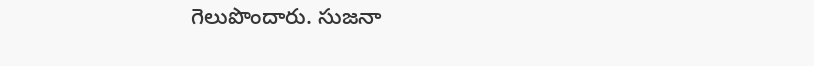గెలుపొందారు. సుజనా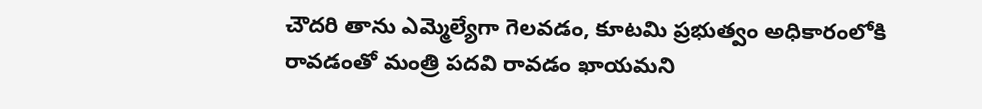చౌదరి తాను ఎమ్మెల్యేగా గెలవడం, కూటమి ప్రభుత్వం అధికారంలోకి రావడంతో మంత్రి పదవి రావడం ఖాయమని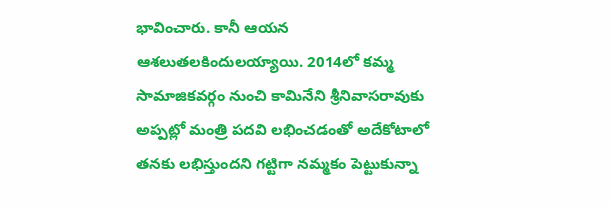భావించారు. కానీ ఆయన ఆశలుతలకిందులయ్యాయి. 2014లో కమ్మ సామాజికవర్గం నుంచి కామినేని శ్రీనివాసరావుకు అప్పట్లో మంత్రి పదవి లభించడంతో అదేకోటాలో తనకు లభిస్తుందని గట్టిగా నమ్మకం పెట్టుకున్నా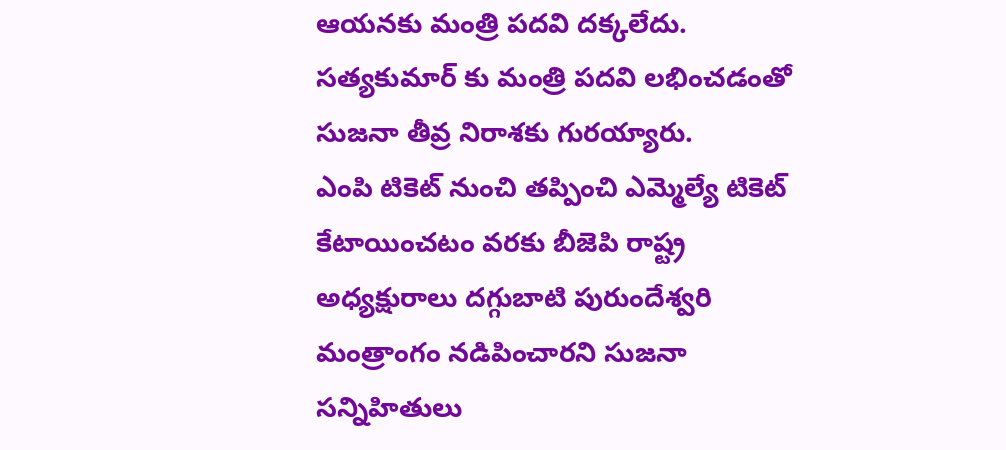ఆయనకు మంత్రి పదవి దక్కలేదు. సత్యకుమార్ కు మంత్రి పదవి లభించడంతో సుజనా తీవ్ర నిరాశకు గురయ్యారు.
ఎంపి టికెట్ నుంచి తప్పించి ఎమ్మెల్యే టికెట్ కేటాయించటం వరకు బీజెపి రాష్ట్ర అధ్యక్షురాలు దగ్గుబాటి పురుందేశ్వరి మంత్రాంగం నడిపించారని సుజనా సన్నిహితులు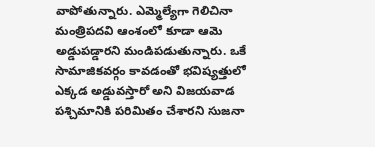వాపోతున్నారు. ఎమ్మెల్యేగా గెలిచినా మంత్రిపదవి ఆంశంలో కూడా ఆమె అడ్డుపడ్డారని మండిపడుతున్నారు. ఒకే సామాజికవర్గం కావడంతో భవిష్యత్తులో ఎక్కడ అడ్డువస్తారో అని విజయవాడ పశ్చిమానికి పరిమితం చేశారని సుజనా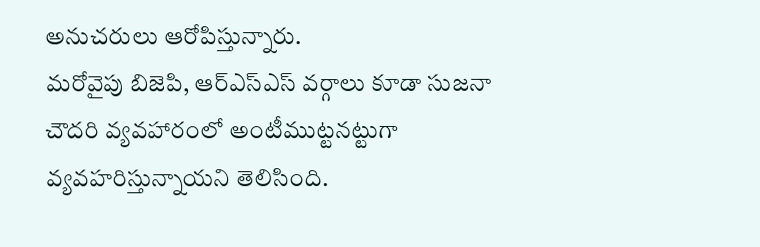అనుచరులు ఆరోపిస్తున్నారు.
మరోవైపు బిజెపి, ఆర్ఎస్ఎస్ వర్గాలు కూడా సుజనా చౌదరి వ్యవహారంలో అంటీముట్టనట్టుగా వ్యవహరిస్తున్నాయని తెలిసింది.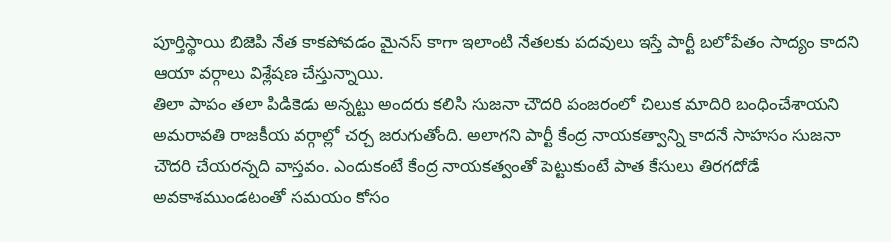పూర్తిస్థాయి బిజెపి నేత కాకపోవడం మైనస్ కాగా ఇలాంటి నేతలకు పదవులు ఇస్తే పార్టీ బలోపేతం సాద్యం కాదని ఆయా వర్గాలు విశ్లేషణ చేస్తున్నాయి.
తిలా పాపం తలా పిడికెడు అన్నట్టు అందరు కలిసి సుజనా చౌదరి పంజరంలో చిలుక మాదిరి బంధించేశాయని అమరావతి రాజకీయ వర్గాల్లో చర్చ జరుగుతోంది. అలాగని పార్టీ కేంద్ర నాయకత్వాన్ని కాదనే సాహసం సుజనా చౌదరి చేయరన్నది వాస్తవం. ఎందుకంటే కేంద్ర నాయకత్వంతో పెట్టుకుంటే పాత కేసులు తిరగదోడే అవకాశముండటంతో సమయం కోసం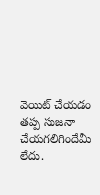వెయిట్ చేయడం తప్ప సుజనా చేయగలిగిందేమీ లేదు.